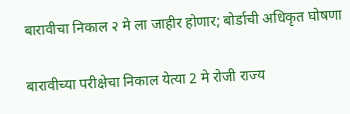बारावीचा निकाल २ मे ला जाहीर होणार; बोर्डाची अधिकृत घोषणा

बारावीच्या परीक्षेचा निकाल येत्या 2 मे रोजी राज्य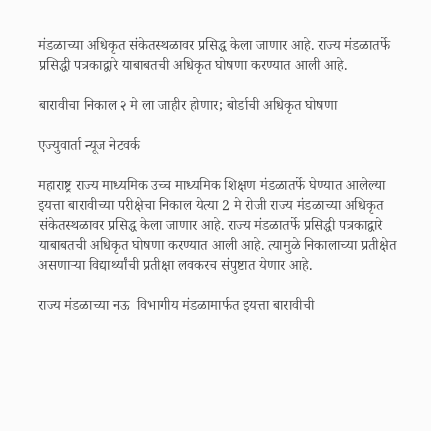मंडळाच्या अधिकृत संकेतस्थळावर प्रसिद्ध केला जाणार आहे. राज्य मंडळातर्फे प्रसिद्धी पत्रकाद्वारे याबाबतची अधिकृत घोषणा करण्यात आली आहे.

बारावीचा निकाल २ मे ला जाहीर होणार; बोर्डाची अधिकृत घोषणा

एज्युवार्ता न्यूज नेटवर्क

महाराष्ट्र राज्य माध्यमिक उच्च माध्यमिक शिक्षण मंडळातर्फे घेण्यात आलेल्या इयत्ता बारावीच्या परीक्षेचा निकाल येत्या 2 मे रोजी राज्य मंडळाच्या अधिकृत संकेतस्थळावर प्रसिद्ध केला जाणार आहे. राज्य मंडळातर्फे प्रसिद्धी पत्रकाद्वारे याबाबतची अधिकृत घोषणा करण्यात आली आहे. त्यामुळे निकालाच्या प्रतीक्षेत असणाऱ्या विद्यार्थ्यांची प्रतीक्षा लवकरच संपुष्टात येणार आहे.

राज्य मंडळाच्या नऊ  विभागीय मंडळामार्फत इयत्ता बारावीची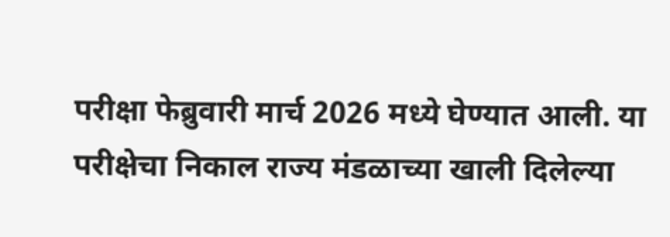परीक्षा फेब्रुवारी मार्च 2026 मध्ये घेण्यात आली. या परीक्षेचा निकाल राज्य मंडळाच्या खाली दिलेल्या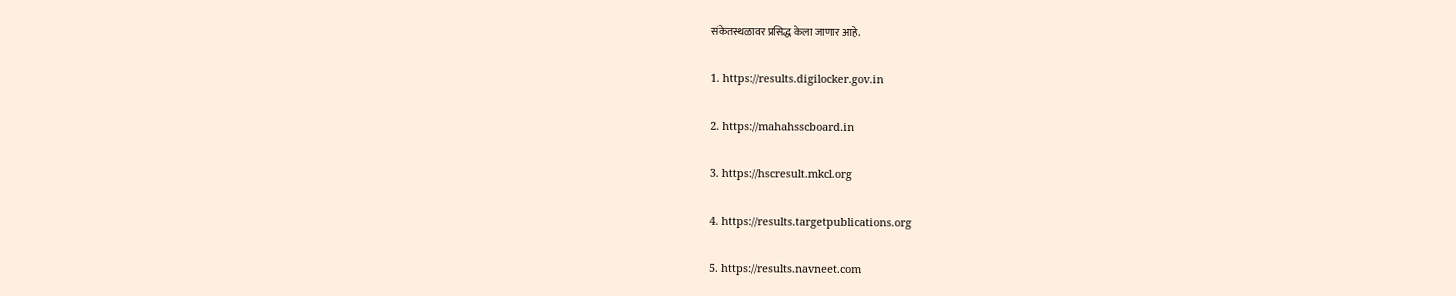संकेतस्थळावर प्रसिद्ध केला जाणार आहे.

1. https://results.digilocker.gov.in

2. https://mahahsscboard.in

3. https://hscresult.mkcl.org

4. https://results.targetpublications.org

5. https://results.navneet.com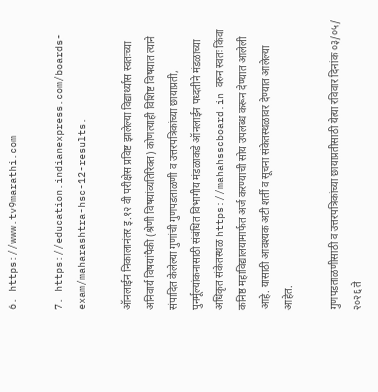6. https://www.tv9marathi.com

7. https://education.indianexpress.com/boards-exam/maharashtra-hsc-12-results.

ऑनलाईन निकालानंतर इ.१२ वी परीक्षेस प्रविष्ट झालेल्या विद्यार्थ्यास स्वतःच्या अनिवार्य विषयांपैकी (श्रेणी विषयांव्यतिरिक्त) कोणत्याही विशिष्ट विषयात त्याने संपादित केलेल्या गुणांची गुणपडताळणी व उत्तरपत्रिकांच्या छायाप्रती, पुनर्मूल्यांकनासाठी संबंधित विभागीय मंडळाकडे ऑनलाईन पध्दतीने मंडळाच्या अधिकृत संकेतस्थळ https://mahahsscboard.in वरुन स्वतः किंवा कनिष्ठ महाविद्यालयामार्फत अर्ज करण्याची सोय उपलब्ध करून देण्यात आलेली आहे. यासाठी आवश्यक अटी शर्ती व सूचना संकेतस्थळावर देण्यात आलेल्या आहेत.

गुणपडताळणीसाठी व उत्तरपत्रिकांच्या छायाप्रतीसाठी येत्या रविवार दिनांक ०३/०५/ २०२६ ते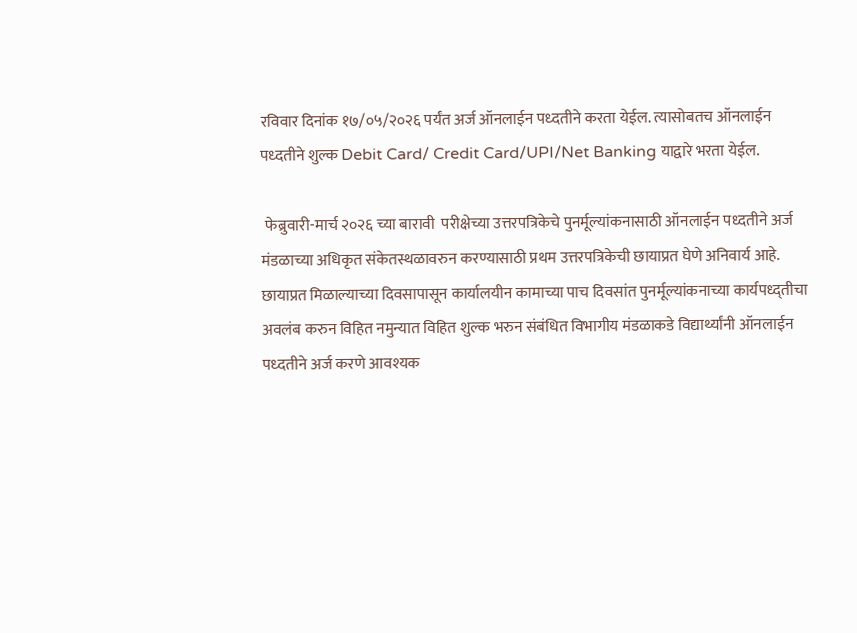रविवार दिनांक १७/०५/२०२६ पर्यंत अर्ज ऑनलाईन पध्दतीने करता येईल. त्यासोबतच ऑनलाईन पध्दतीने शुल्क Debit Card/ Credit Card/UPI/Net Banking याद्वारे भरता येईल.

 फेब्रुवारी-मार्च २०२६ च्या बारावी  परीक्षेच्या उत्तरपत्रिकेचे पुनर्मूल्यांकनासाठी ऑनलाईन पध्दतीने अर्ज मंडळाच्या अधिकृत संकेतस्थळावरुन करण्यासाठी प्रथम उत्तरपत्रिकेची छायाप्रत घेणे अनिवार्य आहे. छायाप्रत मिळाल्याच्या दिवसापासून कार्यालयीन कामाच्या पाच दिवसांत पुनर्मूल्यांकनाच्या कार्यपध्द्तीचा अवलंब करुन विहित नमुन्यात विहित शुल्क भरुन संबंधित विभागीय मंडळाकडे विद्यार्थ्यांनी ऑनलाईन पध्दतीने अर्ज करणे आवश्यक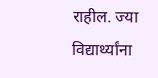राहील. ज्या विद्यार्थ्यांना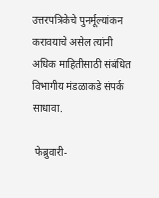उत्तरपत्रिकेचे पुनर्मूल्यांकन करावयाचे असेल त्यांनी अधिक माहितीसाठी संबंधित विभागीय मंडळाकडे संपर्क साधावा.

 फेब्रुवारी-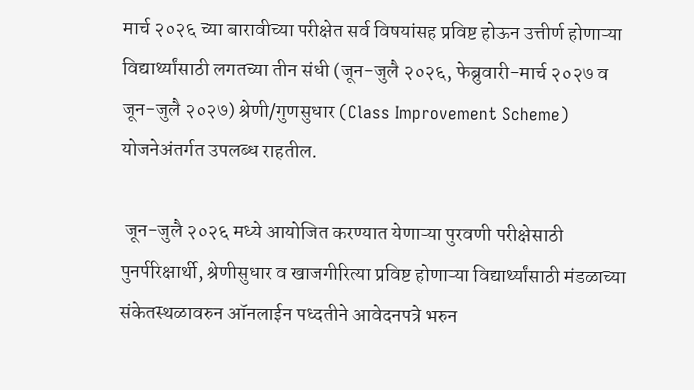मार्च २०२६ च्या बारावीच्या परीक्षेत सर्व विषयांसह प्रविष्ट होऊन उत्तीर्ण होणाऱ्या विद्यार्थ्यांसाठी लगतच्या तीन संधी (जून-जुलै २०२६, फेब्रुवारी-मार्च २०२७ व जून-जुलै २०२७) श्रेणी/गुणसुधार (Class Improvement Scheme) योजनेअंतर्गत उपलब्ध राहतील.

 जून-जुलै २०२६ मध्ये आयोजित करण्यात येणाऱ्या पुरवणी परीक्षेसाठी पुनर्परिक्षार्थी, श्रेणीसुधार व खाजगीरित्या प्रविष्ट होणाऱ्या विद्यार्थ्यांसाठी मंडळाच्या संकेतस्थळावरुन ऑनलाईन पध्दतीने आवेदनपत्रे भरुन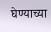घेण्याच्या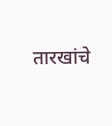तारखांचे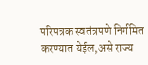परिपत्रक स्वतंत्रपणे निर्गमित करण्यात येईल,असे राज्य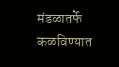मंडळातर्फे कळविण्यात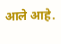आले आहे.